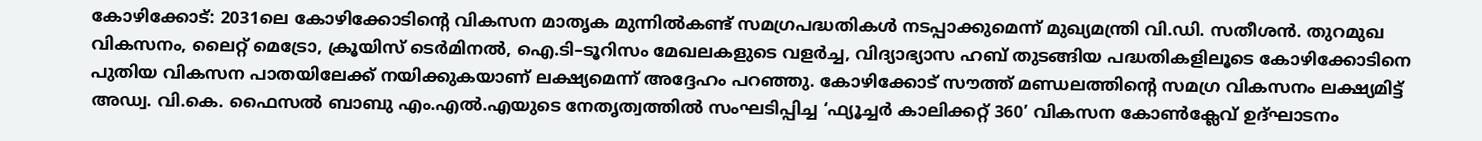കോഴിക്കോട്: 2031ലെ കോഴിക്കോടിന്റെ വികസന മാതൃക മുന്നിൽകണ്ട് സമഗ്രപദ്ധതികൾ നടപ്പാക്കുമെന്ന് മുഖ്യമന്ത്രി വി.ഡി. സതീശൻ. തുറമുഖ വികസനം, ലൈറ്റ് മെട്രോ, ക്രൂയിസ് ടെർമിനൽ, ഐ.ടി–ടൂറിസം മേഖലകളുടെ വളർച്ച, വിദ്യാഭ്യാസ ഹബ് തുടങ്ങിയ പദ്ധതികളിലൂടെ കോഴിക്കോടിനെ പുതിയ വികസന പാതയിലേക്ക് നയിക്കുകയാണ് ലക്ഷ്യമെന്ന് അദ്ദേഹം പറഞ്ഞു. കോഴിക്കോട് സൗത്ത് മണ്ഡലത്തിന്റെ സമഗ്ര വികസനം ലക്ഷ്യമിട്ട് അഡ്വ. വി.കെ. ഫൈസൽ ബാബു എം.എൽ.എയുടെ നേതൃത്വത്തിൽ സംഘടിപ്പിച്ച ‘ഫ്യൂച്ചർ കാലിക്കറ്റ് 360’ വികസന കോൺക്ലേവ് ഉദ്ഘാടനം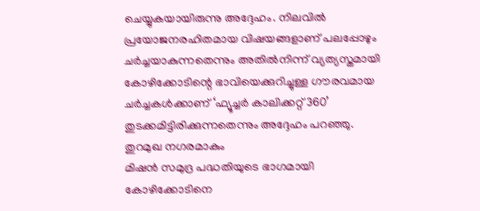ചെയ്യുകയായിരുന്നു അദ്ദേഹം. നിലവിൽ പ്രയോജനരഹിതമായ വിഷയങ്ങളാണ് പലപ്പോഴും ചർച്ചയാകുന്നതെന്നും അതിൽനിന്ന് വ്യത്യസ്തമായി കോഴിക്കോടിന്റെ ഭാവിയെക്കുറിച്ചുള്ള ഗൗരവമായ ചർച്ചകൾക്കാണ് ‘ഫ്യൂച്ചർ കാലിക്കറ്റ് 360’ തുടക്കമിട്ടിരിക്കുന്നതെന്നും അദ്ദേഹം പറഞ്ഞു.
തുറമുഖ നഗരമാകും
മിഷൻ സമുദ്ര പദ്ധതിയുടെ ഭാഗമായി കോഴിക്കോടിനെ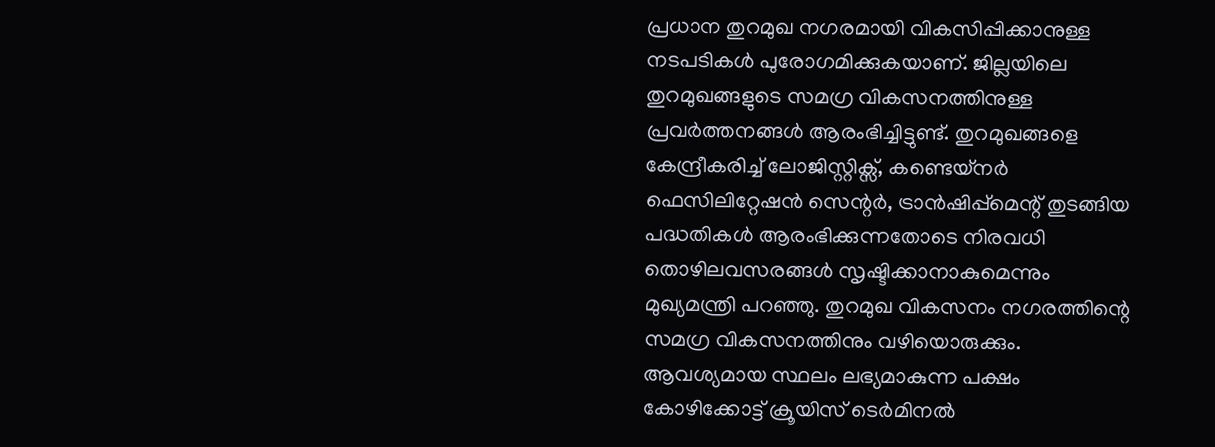പ്രധാന തുറമുഖ നഗരമായി വികസിപ്പിക്കാനുള്ള നടപടികൾ പുരോഗമിക്കുകയാണ്. ജില്ലയിലെ തുറമുഖങ്ങളുടെ സമഗ്ര വികസനത്തിനുള്ള പ്രവർത്തനങ്ങൾ ആരംഭിച്ചിട്ടുണ്ട്. തുറമുഖങ്ങളെ കേന്ദ്രീകരിച്ച് ലോജിസ്റ്റിക്സ്, കണ്ടെയ്നർ ഫെസിലിറ്റേഷൻ സെന്റർ, ട്രാൻഷിപ്പ്മെന്റ് തുടങ്ങിയ പദ്ധതികൾ ആരംഭിക്കുന്നതോടെ നിരവധി തൊഴിലവസരങ്ങൾ സൃഷ്ടിക്കാനാകുമെന്നും മുഖ്യമന്ത്രി പറഞ്ഞു. തുറമുഖ വികസനം നഗരത്തിന്റെ സമഗ്ര വികസനത്തിനും വഴിയൊരുക്കും. ആവശ്യമായ സ്ഥലം ലഭ്യമാകുന്ന പക്ഷം കോഴിക്കോട്ട് ക്രൂയിസ് ടെർമിനൽ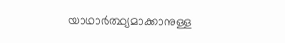യാഥാർത്ഥ്യമാക്കാനുള്ള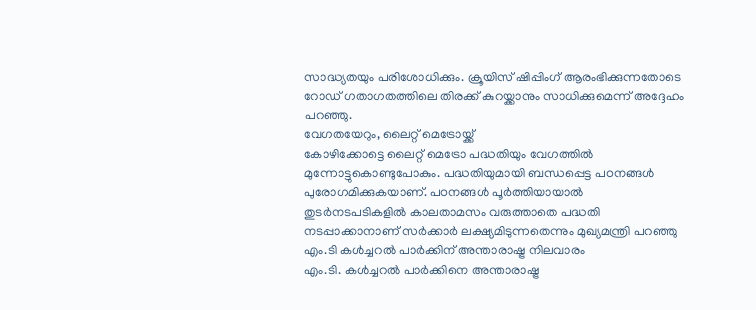സാദ്ധ്യതയും പരിശോധിക്കും. ക്രൂയിസ് ഷിപ്പിംഗ് ആരംഭിക്കുന്നതോടെ റോഡ് ഗതാഗതത്തിലെ തിരക്ക് കുറയ്ക്കാനും സാധിക്കുമെന്ന് അദ്ദേഹം പറഞ്ഞു.
വേഗതയേറും, ലൈറ്റ് മെട്രോയ്ക്ക്
കോഴിക്കോട്ടെ ലൈറ്റ് മെട്രോ പദ്ധതിയും വേഗത്തിൽ മുന്നോട്ടുകൊണ്ടുപോകും. പദ്ധതിയുമായി ബന്ധപ്പെട്ട പഠനങ്ങൾ പുരോഗമിക്കുകയാണ്. പഠനങ്ങൾ പൂർത്തിയായാൽ തുടർനടപടികളിൽ കാലതാമസം വരുത്താതെ പദ്ധതി നടപ്പാക്കാനാണ് സർക്കാർ ലക്ഷ്യമിടുന്നതെന്നും മുഖ്യമന്ത്രി പറഞ്ഞു
എം.ടി കൾച്ചറൽ പാർക്കിന് അന്താരാഷ്ട്ര നിലവാരം
എം.ടി. കൾച്ചറൽ പാർക്കിനെ അന്താരാഷ്ട്ര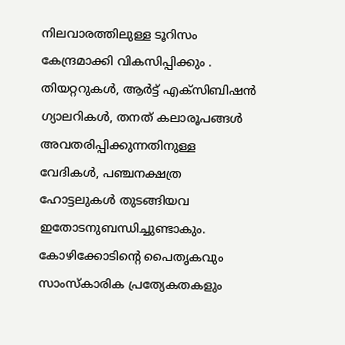നിലവാരത്തിലുള്ള ടൂറിസം കേന്ദ്രമാക്കി വികസിപ്പിക്കും . തിയറ്ററുകൾ, ആർട്ട് എക്സിബിഷൻ ഗ്യാലറികൾ, തനത് കലാരൂപങ്ങൾ അവതരിപ്പിക്കുന്നതിനുള്ള വേദികൾ, പഞ്ചനക്ഷത്ര ഹോട്ടലുകൾ തുടങ്ങിയവ ഇതോടനുബന്ധിച്ചുണ്ടാകും. കോഴിക്കോടിന്റെ പൈതൃകവും സാംസ്കാരിക പ്രത്യേകതകളും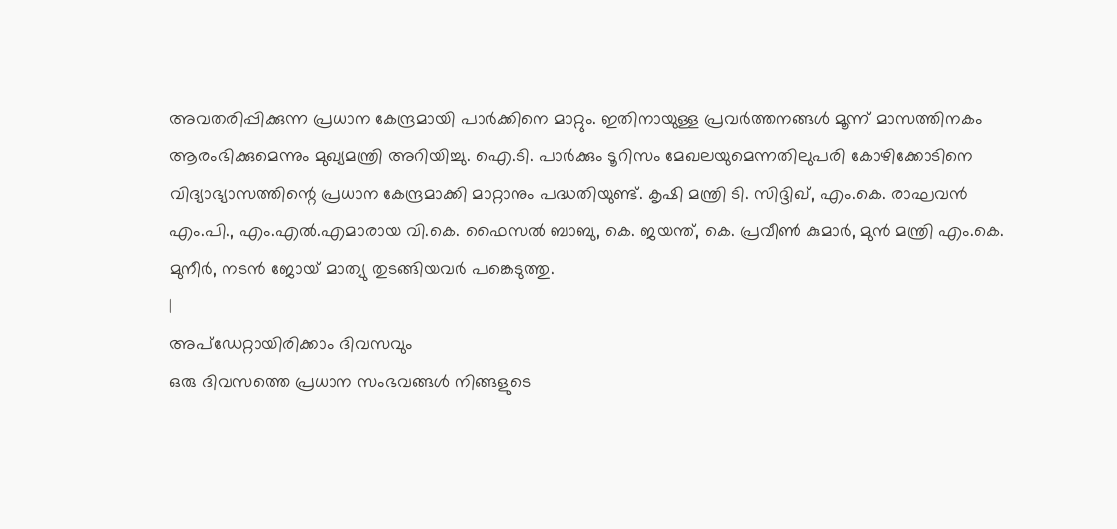അവതരിപ്പിക്കുന്ന പ്രധാന കേന്ദ്രമായി പാർക്കിനെ മാറ്റും. ഇതിനായുള്ള പ്രവർത്തനങ്ങൾ മൂന്ന് മാസത്തിനകം ആരംഭിക്കുമെന്നും മുഖ്യമന്ത്രി അറിയിച്ചു. ഐ.ടി. പാർക്കും ടൂറിസം മേഖലയുമെന്നതിലുപരി കോഴിക്കോടിനെ വിദ്യാഭ്യാസത്തിന്റെ പ്രധാന കേന്ദ്രമാക്കി മാറ്റാനും പദ്ധതിയുണ്ട്. കൃഷി മന്ത്രി ടി. സിദ്ദിഖ്, എം.കെ. രാഘവൻ എം.പി., എം.എൽ.എമാരായ വി.കെ. ഫൈസൽ ബാബു, കെ. ജയന്ത്, കെ. പ്രവീൺ കുമാർ, മുൻ മന്ത്രി എം.കെ. മുനീർ, നടൻ ജോയ് മാത്യു തുടങ്ങിയവർ പങ്കെടുത്തു.
|
അപ്ഡേറ്റായിരിക്കാം ദിവസവും
ഒരു ദിവസത്തെ പ്രധാന സംഭവങ്ങൾ നിങ്ങളുടെ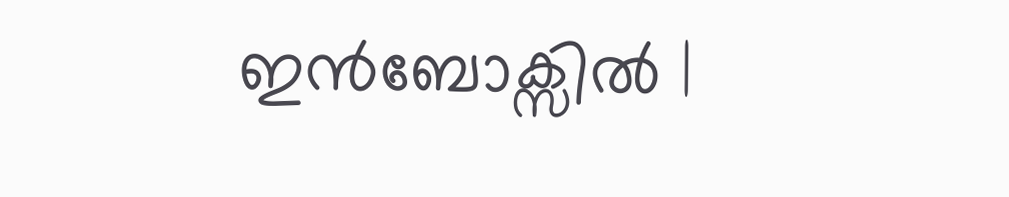ഇൻബോക്സിൽ |